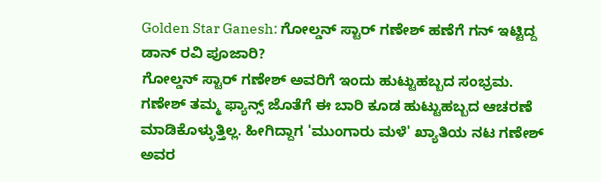Golden Star Ganesh: ಗೋಲ್ಡನ್ ಸ್ಟಾರ್ ಗಣೇಶ್ ಹಣೆಗೆ ಗನ್ ಇಟ್ಟಿದ್ದ ಡಾನ್ ರವಿ ಪೂಜಾರಿ?
ಗೋಲ್ಡನ್ ಸ್ಟಾರ್ ಗಣೇಶ್ ಅವರಿಗೆ ಇಂದು ಹುಟ್ಟುಹಬ್ಬದ ಸಂಭ್ರಮ. ಗಣೇಶ್ ತಮ್ಮ ಫ್ಯಾನ್ಸ್ ಜೊತೆಗೆ ಈ ಬಾರಿ ಕೂಡ ಹುಟ್ಟುಹಬ್ಬದ ಆಚರಣೆ ಮಾಡಿಕೊಳ್ಳುತ್ತಿಲ್ಲ. ಹೀಗಿದ್ದಾಗ 'ಮುಂಗಾರು ಮಳೆ' ಖ್ಯಾತಿಯ ನಟ ಗಣೇಶ್ ಅವರ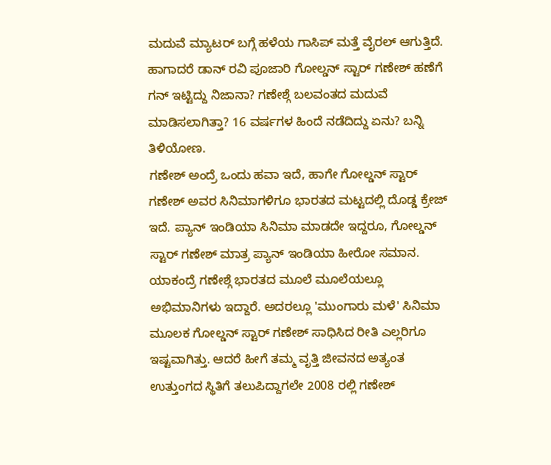ಮದುವೆ ಮ್ಯಾಟರ್ ಬಗ್ಗೆ ಹಳೆಯ ಗಾಸಿಪ್ ಮತ್ತೆ ವೈರಲ್ ಆಗುತ್ತಿದೆ. ಹಾಗಾದರೆ ಡಾನ್ ರವಿ ಪೂಜಾರಿ ಗೋಲ್ಡನ್ ಸ್ಟಾರ್ ಗಣೇಶ್ ಹಣೆಗೆ ಗನ್ ಇಟ್ಟಿದ್ದು ನಿಜಾನಾ? ಗಣೇಶ್ಗೆ ಬಲವಂತದ ಮದುವೆ ಮಾಡಿಸಲಾಗಿತ್ತಾ? 16 ವರ್ಷಗಳ ಹಿಂದೆ ನಡೆದಿದ್ದು ಏನು? ಬನ್ನಿ ತಿಳಿಯೋಣ.
ಗಣೇಶ್ ಅಂದ್ರೆ ಒಂದು ಹವಾ ಇದೆ, ಹಾಗೇ ಗೋಲ್ಡನ್ ಸ್ಟಾರ್ ಗಣೇಶ್ ಅವರ ಸಿನಿಮಾಗಳಿಗೂ ಭಾರತದ ಮಟ್ಟದಲ್ಲಿ ದೊಡ್ಡ ಕ್ರೇಜ್ ಇದೆ. ಪ್ಯಾನ್ ಇಂಡಿಯಾ ಸಿನಿಮಾ ಮಾಡದೇ ಇದ್ದರೂ, ಗೋಲ್ಡನ್ ಸ್ಟಾರ್ ಗಣೇಶ್ ಮಾತ್ರ ಪ್ಯಾನ್ ಇಂಡಿಯಾ ಹೀರೋ ಸಮಾನ. ಯಾಕಂದ್ರೆ ಗಣೇಶ್ಗೆ ಭಾರತದ ಮೂಲೆ ಮೂಲೆಯಲ್ಲೂ ಅಭಿಮಾನಿಗಳು ಇದ್ದಾರೆ. ಅದರಲ್ಲೂ 'ಮುಂಗಾರು ಮಳೆ' ಸಿನಿಮಾ ಮೂಲಕ ಗೋಲ್ಡನ್ ಸ್ಟಾರ್ ಗಣೇಶ್ ಸಾಧಿಸಿದ ರೀತಿ ಎಲ್ಲರಿಗೂ ಇಷ್ಟವಾಗಿತ್ತು. ಆದರೆ ಹೀಗೆ ತಮ್ಮ ವೃತ್ತಿ ಜೀವನದ ಅತ್ಯಂತ ಉತ್ತುಂಗದ ಸ್ಥಿತಿಗೆ ತಲುಪಿದ್ದಾಗಲೇ 2008 ರಲ್ಲಿ ಗಣೇಶ್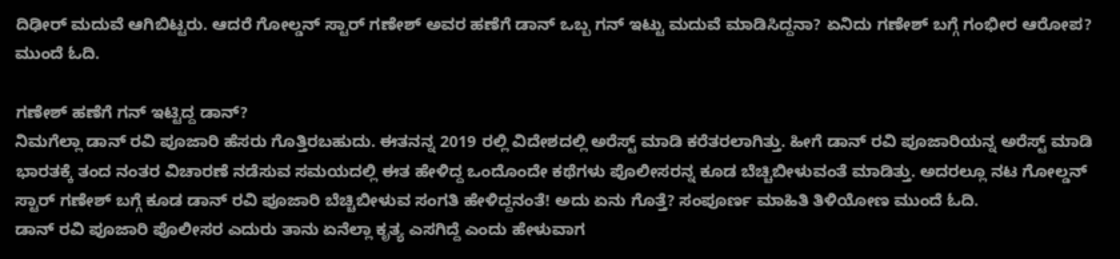ದಿಢೀರ್ ಮದುವೆ ಆಗಿಬಿಟ್ಟರು. ಆದರೆ ಗೋಲ್ಡನ್ ಸ್ಟಾರ್ ಗಣೇಶ್ ಅವರ ಹಣೆಗೆ ಡಾನ್ ಒಬ್ಬ ಗನ್ ಇಟ್ಟು ಮದುವೆ ಮಾಡಿಸಿದ್ದನಾ? ಏನಿದು ಗಣೇಶ್ ಬಗ್ಗೆ ಗಂಭೀರ ಆರೋಪ? ಮುಂದೆ ಓದಿ.

ಗಣೇಶ್ ಹಣೆಗೆ ಗನ್ ಇಟ್ಟಿದ್ದ ಡಾನ್?
ನಿಮಗೆಲ್ಲಾ ಡಾನ್ ರವಿ ಪೂಜಾರಿ ಹೆಸರು ಗೊತ್ತಿರಬಹುದು. ಈತನನ್ನ 2019 ರಲ್ಲಿ ವಿದೇಶದಲ್ಲಿ ಅರೆಸ್ಟ್ ಮಾಡಿ ಕರೆತರಲಾಗಿತ್ತು. ಹೀಗೆ ಡಾನ್ ರವಿ ಪೂಜಾರಿಯನ್ನ ಅರೆಸ್ಟ್ ಮಾಡಿ ಭಾರತಕ್ಕೆ ತಂದ ನಂತರ ವಿಚಾರಣೆ ನಡೆಸುವ ಸಮಯದಲ್ಲಿ ಈತ ಹೇಳಿದ್ದ ಒಂದೊಂದೇ ಕಥೆಗಳು ಪೊಲೀಸರನ್ನ ಕೂಡ ಬೆಚ್ಚಿಬೀಳುವಂತೆ ಮಾಡಿತ್ತು. ಅದರಲ್ಲೂ ನಟ ಗೋಲ್ಡನ್ ಸ್ಟಾರ್ ಗಣೇಶ್ ಬಗ್ಗೆ ಕೂಡ ಡಾನ್ ರವಿ ಪೂಜಾರಿ ಬೆಚ್ಚಿಬೀಳುವ ಸಂಗತಿ ಹೇಳಿದ್ದನಂತೆ! ಅದು ಏನು ಗೊತ್ತೆ? ಸಂಪೂರ್ಣ ಮಾಹಿತಿ ತಿಳಿಯೋಣ ಮುಂದೆ ಓದಿ.
ಡಾನ್ ರವಿ ಪೂಜಾರಿ ಪೊಲೀಸರ ಎದುರು ತಾನು ಏನೆಲ್ಲಾ ಕೃತ್ಯ ಎಸಗಿದ್ದೆ ಎಂದು ಹೇಳುವಾಗ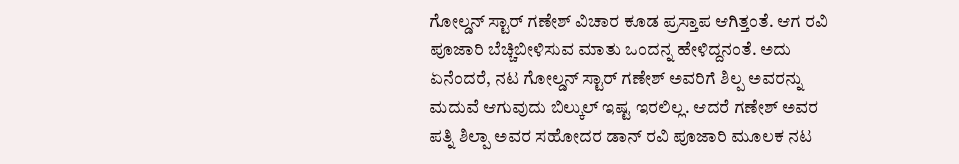ಗೋಲ್ಡನ್ ಸ್ಟಾರ್ ಗಣೇಶ್ ವಿಚಾರ ಕೂಡ ಪ್ರಸ್ತಾಪ ಆಗಿತ್ತಂತೆ. ಆಗ ರವಿ ಪೂಜಾರಿ ಬೆಚ್ಚಿಬೀಳಿಸುವ ಮಾತು ಒಂದನ್ನ ಹೇಳಿದ್ದನಂತೆ. ಅದು ಏನೆಂದರೆ, ನಟ ಗೋಲ್ಡನ್ ಸ್ಟಾರ್ ಗಣೇಶ್ ಅವರಿಗೆ ಶಿಲ್ಪ ಅವರನ್ನು ಮದುವೆ ಆಗುವುದು ಬಿಲ್ಕುಲ್ ಇಷ್ಟ ಇರಲಿಲ್ಲ. ಆದರೆ ಗಣೇಶ್ ಅವರ ಪತ್ನಿ ಶಿಲ್ಪಾ ಅವರ ಸಹೋದರ ಡಾನ್ ರವಿ ಪೂಜಾರಿ ಮೂಲಕ ನಟ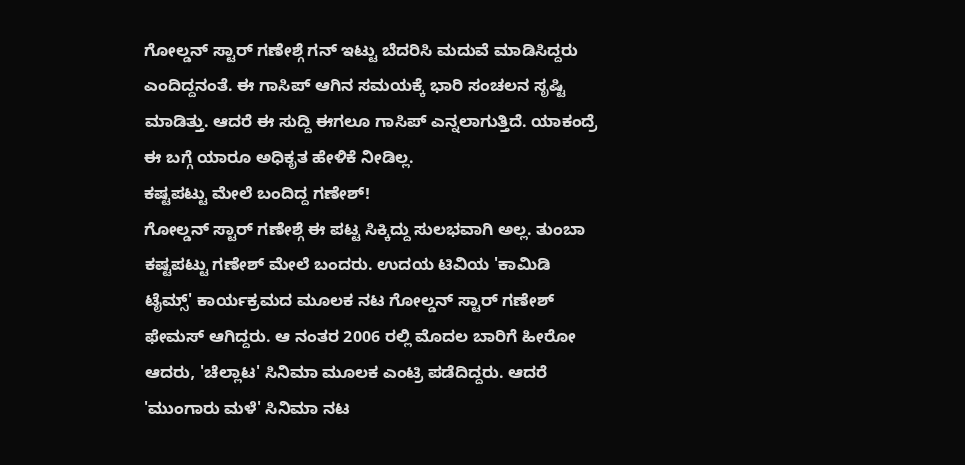ಗೋಲ್ಡನ್ ಸ್ಟಾರ್ ಗಣೇಶ್ಗೆ ಗನ್ ಇಟ್ಟು ಬೆದರಿಸಿ ಮದುವೆ ಮಾಡಿಸಿದ್ದರು ಎಂದಿದ್ದನಂತೆ. ಈ ಗಾಸಿಪ್ ಆಗಿನ ಸಮಯಕ್ಕೆ ಭಾರಿ ಸಂಚಲನ ಸೃಷ್ಟಿ ಮಾಡಿತ್ತು. ಆದರೆ ಈ ಸುದ್ದಿ ಈಗಲೂ ಗಾಸಿಪ್ ಎನ್ನಲಾಗುತ್ತಿದೆ. ಯಾಕಂದ್ರೆ ಈ ಬಗ್ಗೆ ಯಾರೂ ಅಧಿಕೃತ ಹೇಳಿಕೆ ನೀಡಿಲ್ಲ.
ಕಷ್ಟಪಟ್ಟು ಮೇಲೆ ಬಂದಿದ್ದ ಗಣೇಶ್!
ಗೋಲ್ಡನ್ ಸ್ಟಾರ್ ಗಣೇಶ್ಗೆ ಈ ಪಟ್ಟ ಸಿಕ್ಕಿದ್ದು ಸುಲಭವಾಗಿ ಅಲ್ಲ. ತುಂಬಾ ಕಷ್ಟಪಟ್ಟು ಗಣೇಶ್ ಮೇಲೆ ಬಂದರು. ಉದಯ ಟಿವಿಯ 'ಕಾಮಿಡಿ ಟೈಮ್ಸ್' ಕಾರ್ಯಕ್ರಮದ ಮೂಲಕ ನಟ ಗೋಲ್ಡನ್ ಸ್ಟಾರ್ ಗಣೇಶ್ ಫೇಮಸ್ ಆಗಿದ್ದರು. ಆ ನಂತರ 2006 ರಲ್ಲಿ ಮೊದಲ ಬಾರಿಗೆ ಹೀರೋ ಆದರು, 'ಚೆಲ್ಲಾಟ' ಸಿನಿಮಾ ಮೂಲಕ ಎಂಟ್ರಿ ಪಡೆದಿದ್ದರು. ಆದರೆ 'ಮುಂಗಾರು ಮಳೆ' ಸಿನಿಮಾ ನಟ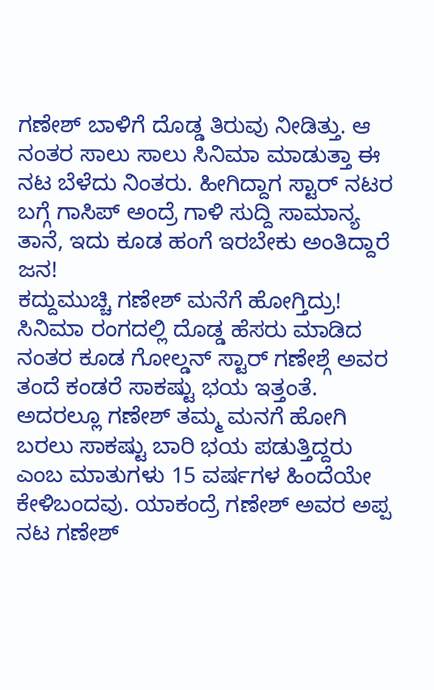ಗಣೇಶ್ ಬಾಳಿಗೆ ದೊಡ್ಡ ತಿರುವು ನೀಡಿತ್ತು. ಆ ನಂತರ ಸಾಲು ಸಾಲು ಸಿನಿಮಾ ಮಾಡುತ್ತಾ ಈ ನಟ ಬೆಳೆದು ನಿಂತರು. ಹೀಗಿದ್ದಾಗ ಸ್ಟಾರ್ ನಟರ ಬಗ್ಗೆ ಗಾಸಿಪ್ ಅಂದ್ರೆ ಗಾಳಿ ಸುದ್ದಿ ಸಾಮಾನ್ಯ ತಾನೆ, ಇದು ಕೂಡ ಹಂಗೆ ಇರಬೇಕು ಅಂತಿದ್ದಾರೆ ಜನ!
ಕದ್ದುಮುಚ್ಚಿ ಗಣೇಶ್ ಮನೆಗೆ ಹೋಗ್ತಿದ್ರು!
ಸಿನಿಮಾ ರಂಗದಲ್ಲಿ ದೊಡ್ಡ ಹೆಸರು ಮಾಡಿದ ನಂತರ ಕೂಡ ಗೋಲ್ಡನ್ ಸ್ಟಾರ್ ಗಣೇಶ್ಗೆ ಅವರ ತಂದೆ ಕಂಡರೆ ಸಾಕಷ್ಟು ಭಯ ಇತ್ತಂತೆ. ಅದರಲ್ಲೂ ಗಣೇಶ್ ತಮ್ಮ ಮನಗೆ ಹೋಗಿ ಬರಲು ಸಾಕಷ್ಟು ಬಾರಿ ಭಯ ಪಡುತ್ತಿದ್ದರು ಎಂಬ ಮಾತುಗಳು 15 ವರ್ಷಗಳ ಹಿಂದೆಯೇ ಕೇಳಿಬಂದವು. ಯಾಕಂದ್ರೆ ಗಣೇಶ್ ಅವರ ಅಪ್ಪ ನಟ ಗಣೇಶ್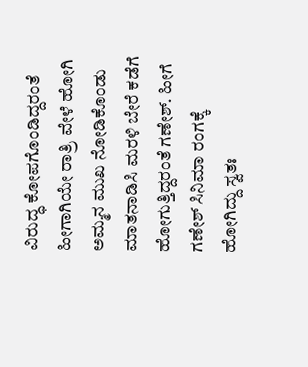ವಿರುದ್ಧ ಕೋಪಗೊಂಡಿದ್ದರಂತೆ ಹೀಗಾಗಿಯೇ ರಾತ್ರಿ ವೇಳೆ ಹೋಗಿ ಅಮ್ಮನ ಮುಖ ನೋಡಿಕೊಂಡು ಮಾತನಾಡಿಸಿ ಮರಳಿ ಬೇರೆ ಕಡೆಗೆ ಹೋಗುತ್ತಿದ್ದರಂತೆ ಗಣೇಶ್. ಹೀಗೆ ಗಣೇಶ್ ಸಿನಿಮಾ ರಂಗಕ್ಕೆ ಹೋಗಿದ್ದು ಸ್ವತಃ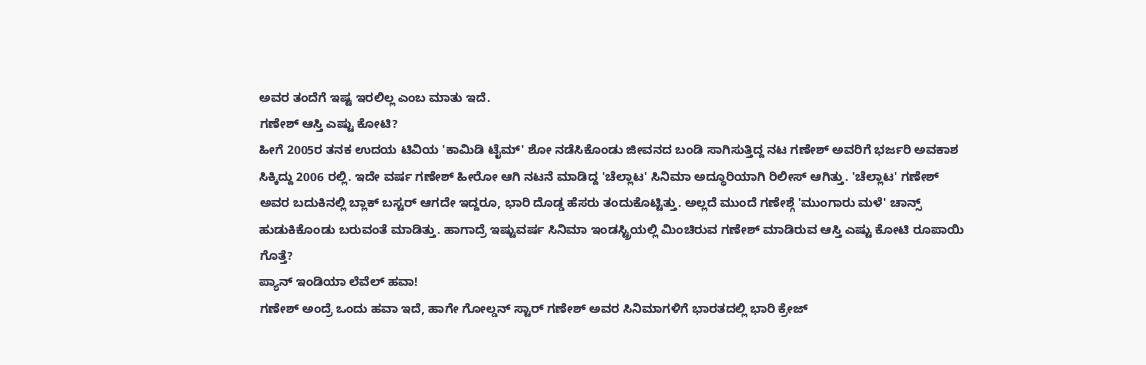ಅವರ ತಂದೆಗೆ ಇಷ್ಟ ಇರಲಿಲ್ಲ ಎಂಬ ಮಾತು ಇದೆ.
ಗಣೇಶ್ ಆಸ್ತಿ ಎಷ್ಟು ಕೋಟಿ?
ಹೀಗೆ 2005ರ ತನಕ ಉದಯ ಟಿವಿಯ 'ಕಾಮಿಡಿ ಟೈಮ್' ಶೋ ನಡೆಸಿಕೊಂಡು ಜೀವನದ ಬಂಡಿ ಸಾಗಿಸುತ್ತಿದ್ದ ನಟ ಗಣೇಶ್ ಅವರಿಗೆ ಭರ್ಜರಿ ಅವಕಾಶ ಸಿಕ್ಕಿದ್ದು 2006 ರಲ್ಲಿ. ಇದೇ ವರ್ಷ ಗಣೇಶ್ ಹೀರೋ ಆಗಿ ನಟನೆ ಮಾಡಿದ್ದ 'ಚೆಲ್ಲಾಟ' ಸಿನಿಮಾ ಅದ್ಧೂರಿಯಾಗಿ ರಿಲೀಸ್ ಆಗಿತ್ತು. 'ಚೆಲ್ಲಾಟ' ಗಣೇಶ್ ಅವರ ಬದುಕಿನಲ್ಲಿ ಬ್ಲಾಕ್ ಬಸ್ಟರ್ ಆಗದೇ ಇದ್ದರೂ, ಭಾರಿ ದೊಡ್ಡ ಹೆಸರು ತಂದುಕೊಟ್ಟಿತ್ತು. ಅಲ್ಲದೆ ಮುಂದೆ ಗಣೇಶ್ಗೆ 'ಮುಂಗಾರು ಮಳೆ' ಚಾನ್ಸ್ ಹುಡುಕಿಕೊಂಡು ಬರುವಂತೆ ಮಾಡಿತ್ತು. ಹಾಗಾದ್ರೆ ಇಷ್ಟುವರ್ಷ ಸಿನಿಮಾ ಇಂಡಸ್ಟ್ರಿಯಲ್ಲಿ ಮಿಂಚಿರುವ ಗಣೇಶ್ ಮಾಡಿರುವ ಆಸ್ತಿ ಎಷ್ಟು ಕೋಟಿ ರೂಪಾಯಿ ಗೊತ್ತೆ?
ಪ್ಯಾನ್ ಇಂಡಿಯಾ ಲೆವೆಲ್ ಹವಾ!
ಗಣೇಶ್ ಅಂದ್ರೆ ಒಂದು ಹವಾ ಇದೆ, ಹಾಗೇ ಗೋಲ್ಡನ್ ಸ್ಟಾರ್ ಗಣೇಶ್ ಅವರ ಸಿನಿಮಾಗಳಿಗೆ ಭಾರತದಲ್ಲಿ ಭಾರಿ ಕ್ರೇಜ್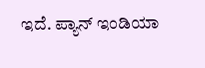ಇದೆ. ಪ್ಯಾನ್ ಇಂಡಿಯಾ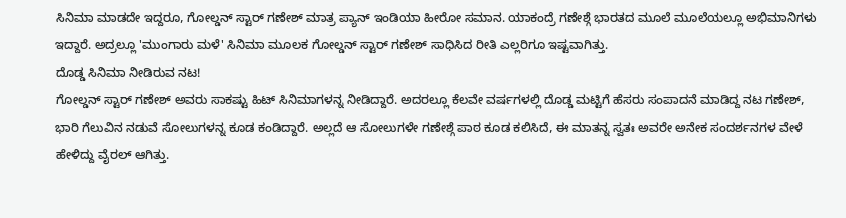ಸಿನಿಮಾ ಮಾಡದೇ ಇದ್ದರೂ, ಗೋಲ್ಡನ್ ಸ್ಟಾರ್ ಗಣೇಶ್ ಮಾತ್ರ ಪ್ಯಾನ್ ಇಂಡಿಯಾ ಹೀರೋ ಸಮಾನ. ಯಾಕಂದ್ರೆ ಗಣೇಶ್ಗೆ ಭಾರತದ ಮೂಲೆ ಮೂಲೆಯಲ್ಲೂ ಅಭಿಮಾನಿಗಳು ಇದ್ದಾರೆ. ಅದ್ರಲ್ಲೂ 'ಮುಂಗಾರು ಮಳೆ' ಸಿನಿಮಾ ಮೂಲಕ ಗೋಲ್ಡನ್ ಸ್ಟಾರ್ ಗಣೇಶ್ ಸಾಧಿಸಿದ ರೀತಿ ಎಲ್ಲರಿಗೂ ಇಷ್ಟವಾಗಿತ್ತು.
ದೊಡ್ಡ ಸಿನಿಮಾ ನೀಡಿರುವ ನಟ!
ಗೋಲ್ಡನ್ ಸ್ಟಾರ್ ಗಣೇಶ್ ಅವರು ಸಾಕಷ್ಟು ಹಿಟ್ ಸಿನಿಮಾಗಳನ್ನ ನೀಡಿದ್ದಾರೆ. ಅದರಲ್ಲೂ ಕೆಲವೇ ವರ್ಷಗಳಲ್ಲಿ ದೊಡ್ಡ ಮಟ್ಟಿಗೆ ಹೆಸರು ಸಂಪಾದನೆ ಮಾಡಿದ್ದ ನಟ ಗಣೇಶ್, ಭಾರಿ ಗೆಲುವಿನ ನಡುವೆ ಸೋಲುಗಳನ್ನ ಕೂಡ ಕಂಡಿದ್ದಾರೆ. ಅಲ್ಲದೆ ಆ ಸೋಲುಗಳೇ ಗಣೇಶ್ಗೆ ಪಾಠ ಕೂಡ ಕಲಿಸಿದೆ, ಈ ಮಾತನ್ನ ಸ್ವತಃ ಅವರೇ ಅನೇಕ ಸಂದರ್ಶನಗಳ ವೇಳೆ ಹೇಳಿದ್ದು ವೈರಲ್ ಆಗಿತ್ತು.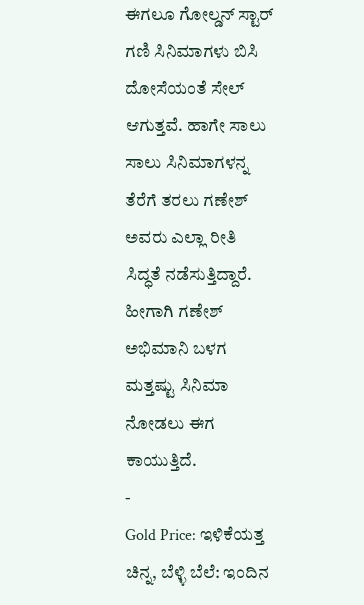ಈಗಲೂ ಗೋಲ್ಡನ್ ಸ್ಟಾರ್ ಗಣಿ ಸಿನಿಮಾಗಳು ಬಿಸಿ ದೋಸೆಯಂತೆ ಸೇಲ್ ಆಗುತ್ತವೆ. ಹಾಗೇ ಸಾಲು ಸಾಲು ಸಿನಿಮಾಗಳನ್ನ ತೆರೆಗೆ ತರಲು ಗಣೇಶ್ ಅವರು ಎಲ್ಲಾ ರೀತಿ ಸಿದ್ಧತೆ ನಡೆಸುತ್ತಿದ್ದಾರೆ. ಹೀಗಾಗಿ ಗಣೇಶ್ ಅಭಿಮಾನಿ ಬಳಗ ಮತ್ತಷ್ಟು ಸಿನಿಮಾ ನೋಡಲು ಈಗ ಕಾಯುತ್ತಿದೆ.
-
Gold Price: ಇಳಿಕೆಯತ್ತ ಚಿನ್ನ, ಬೆಳ್ಳಿ ಬೆಲೆ: ಇಂದಿನ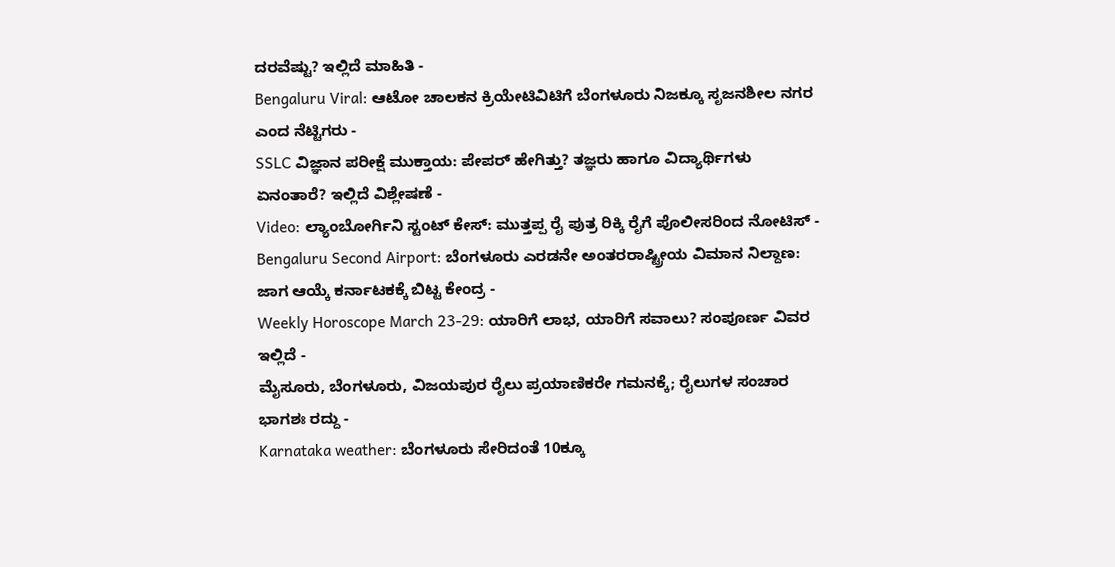ದರವೆಷ್ಟು? ಇಲ್ಲಿದೆ ಮಾಹಿತಿ -
Bengaluru Viral: ಆಟೋ ಚಾಲಕನ ಕ್ರಿಯೇಟಿವಿಟಿಗೆ ಬೆಂಗಳೂರು ನಿಜಕ್ಕೂ ಸೃಜನಶೀಲ ನಗರ ಎಂದ ನೆಟ್ಟಿಗರು -
SSLC ವಿಜ್ಞಾನ ಪರೀಕ್ಷೆ ಮುಕ್ತಾಯ: ಪೇಪರ್ ಹೇಗಿತ್ತು? ತಜ್ಞರು ಹಾಗೂ ವಿದ್ಯಾರ್ಥಿಗಳು ಏನಂತಾರೆ? ಇಲ್ಲಿದೆ ವಿಶ್ಲೇಷಣೆ -
Video: ಲ್ಯಾಂಬೋರ್ಗಿನಿ ಸ್ಟಂಟ್ ಕೇಸ್: ಮುತ್ತಪ್ಪ ರೈ ಪುತ್ರ ರಿಕ್ಕಿ ರೈಗೆ ಪೊಲೀಸರಿಂದ ನೋಟಿಸ್ -
Bengaluru Second Airport: ಬೆಂಗಳೂರು ಎರಡನೇ ಅಂತರರಾಷ್ಟ್ರೀಯ ವಿಮಾನ ನಿಲ್ದಾಣ: ಜಾಗ ಆಯ್ಕೆ ಕರ್ನಾಟಕಕ್ಕೆ ಬಿಟ್ಟ ಕೇಂದ್ರ -
Weekly Horoscope March 23-29: ಯಾರಿಗೆ ಲಾಭ, ಯಾರಿಗೆ ಸವಾಲು? ಸಂಪೂರ್ಣ ವಿವರ ಇಲ್ಲಿದೆ -
ಮೈಸೂರು, ಬೆಂಗಳೂರು, ವಿಜಯಪುರ ರೈಲು ಪ್ರಯಾಣಿಕರೇ ಗಮನಕ್ಕೆ; ರೈಲುಗಳ ಸಂಚಾರ ಭಾಗಶಃ ರದ್ದು -
Karnataka weather: ಬೆಂಗಳೂರು ಸೇರಿದಂತೆ 10ಕ್ಕೂ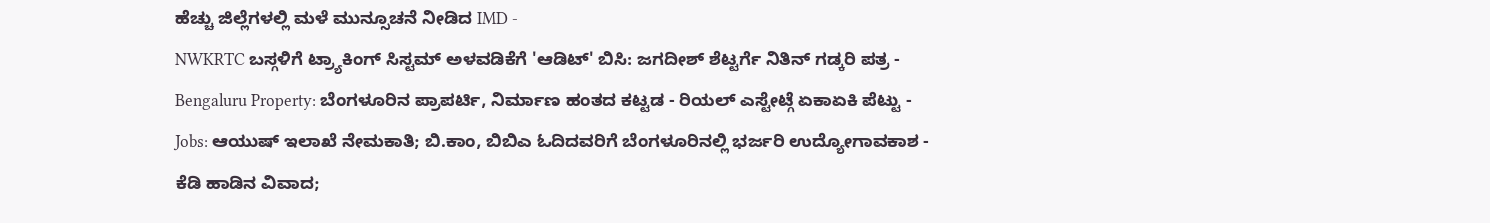ಹೆಚ್ಚು ಜಿಲ್ಲೆಗಳಲ್ಲಿ ಮಳೆ ಮುನ್ಸೂಚನೆ ನೀಡಿದ IMD -
NWKRTC ಬಸ್ಗಳಿಗೆ ಟ್ರ್ಯಾಕಿಂಗ್ ಸಿಸ್ಟಮ್ ಅಳವಡಿಕೆಗೆ 'ಆಡಿಟ್' ಬಿಸಿ: ಜಗದೀಶ್ ಶೆಟ್ಟರ್ಗೆ ನಿತಿನ್ ಗಡ್ಕರಿ ಪತ್ರ -
Bengaluru Property: ಬೆಂಗಳೂರಿನ ಪ್ರಾಪರ್ಟಿ, ನಿರ್ಮಾಣ ಹಂತದ ಕಟ್ಟಡ - ರಿಯಲ್ ಎಸ್ಟೇಟ್ಗೆ ಏಕಾಏಕಿ ಪೆಟ್ಟು -
Jobs: ಆಯುಷ್ ಇಲಾಖೆ ನೇಮಕಾತಿ; ಬಿ.ಕಾಂ, ಬಿಬಿಎ ಓದಿದವರಿಗೆ ಬೆಂಗಳೂರಿನಲ್ಲಿ ಭರ್ಜರಿ ಉದ್ಯೋಗಾವಕಾಶ -
ಕೆಡಿ ಹಾಡಿನ ವಿವಾದ;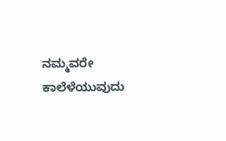ನಮ್ಮವರೇ ಕಾಲೆಳೆಯುವುದು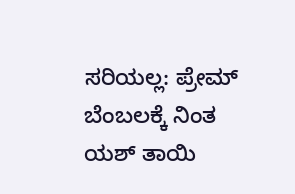ಸರಿಯಲ್ಲ: ಪ್ರೇಮ್ ಬೆಂಬಲಕ್ಕೆ ನಿಂತ ಯಶ್ ತಾಯಿ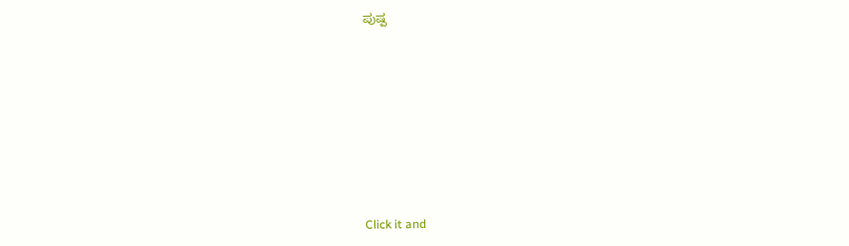ಪುಷ್ಪ











Click it and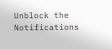Unblock the Notifications